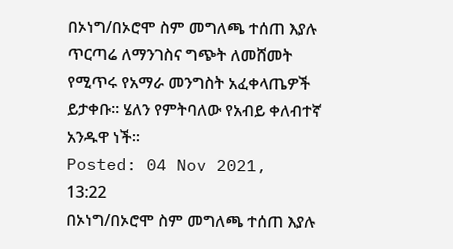በኦነግ/በኦሮሞ ስም መግለጫ ተሰጠ እያሉ ጥርጣሬ ለማንገስና ግጭት ለመሸመት የሚጥሩ የአማራ መንግስት አፈቀላጤዎች ይታቀቡ፡፡ ሄለን የምትባለው የአብይ ቀለብተኛ አንዱዋ ነች፡፡
Posted: 04 Nov 2021, 13:22
በኦነግ/በኦሮሞ ስም መግለጫ ተሰጠ እያሉ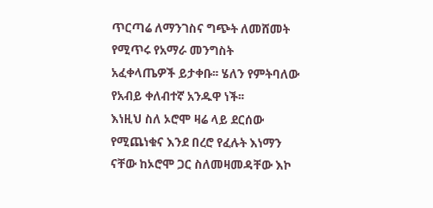ጥርጣሬ ለማንገስና ግጭት ለመሸመት የሚጥሩ የአማራ መንግስት አፈቀላጤዎች ይታቀቡ፡፡ ሄለን የምትባለው የአብይ ቀለብተኛ አንዱዋ ነች፡፡
እነዚህ ስለ ኦሮሞ ዛሬ ላይ ደርሰው የሚጨነቁና እንደ በረሮ የፈሉት እነማን ናቸው ከኦሮሞ ጋር ስለመዛመዳቸው እኮ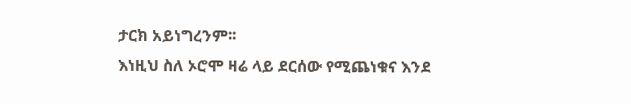ታርክ አይነግረንም፡፡
እነዚህ ስለ ኦሮሞ ዛሬ ላይ ደርሰው የሚጨነቁና እንደ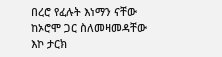በረሮ የፈሉት እነማን ናቸው ከኦሮሞ ጋር ስለመዛመዳቸው እኮ ታርክ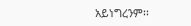አይነግረንም፡፡